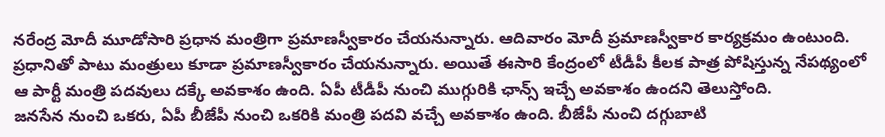నరేంద్ర మోదీ మూడోసారి ప్రధాన మంత్రిగా ప్రమాణస్వీకారం చేయనున్నారు. ఆదివారం మోదీ ప్రమాణస్వీకార కార్యక్రమం ఉంటుంది. ప్రధానితో పాటు మంత్రులు కూడా ప్రమాణస్వీకారం చేయనున్నారు. అయితే ఈసారి కేంద్రంలో టీడీపీ కీలక పాత్ర పోషిస్తున్న నేపథ్యంలో ఆ పార్టీ మంత్రి పదవులు దక్కే అవకాశం ఉంది. ఏపీ టీడీపీ నుంచి ముగ్గురికి ఛాన్స్ ఇచ్చే అవకాశం ఉందని తెలుస్తోంది.
జనసేన నుంచి ఒకరు, ఏపీ బీజేపీ నుంచి ఒకరికి మంత్రి పదవి వచ్చే అవకాశం ఉంది. బీజేపీ నుంచి దగ్గుబాటి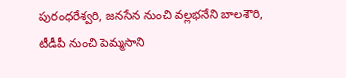పురంధరేశ్వరి, జనసేన నుంచి వల్లభనేని బాలశౌరి, టీడీపీ నుంచి పెమ్మసాని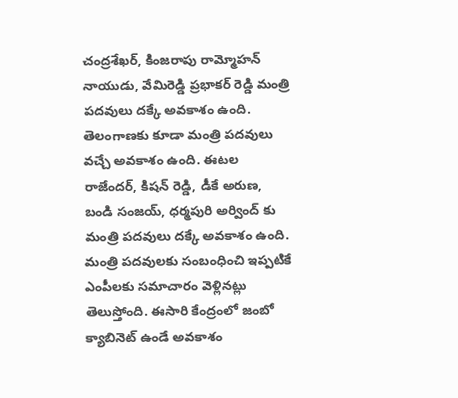చంద్రశేఖర్, కింజరాపు రామ్మోహన్ నాయుడు, వేమిరెడ్డి ప్రభాకర్ రెడ్డి మంత్రి పదవులు దక్కే అవకాశం ఉంది. తెలంగాణకు కూడా మంత్రి పదవులు వచ్చే అవకాశం ఉంది. ఈటల రాజేందర్, కిషన్ రెడ్డి, డీకే అరుణ, బండి సంజయ్, ధర్మపురి అర్వింద్ కు మంత్రి పదవులు దక్కే అవకాశం ఉంది.
మంత్రి పదవులకు సంబంధించి ఇప్పటికే ఎంపీలకు సమాచారం వెళ్లినట్లు తెలుస్తోంది. ఈసారి కేంద్రంలో జంబో క్యాబినెట్ ఉండే అవకాశం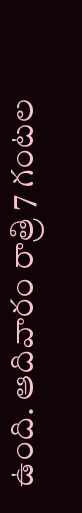ఉంది. ఆదివారం రాత్రి 7 గంటల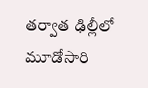తర్వాత ఢిల్లీలో మూడోసారి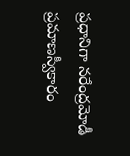ప్రధానిగా నరేంద్రమోడీ ప్రమాణస్వీకారం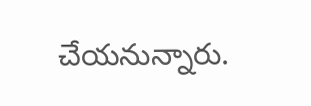చేయనున్నారు.